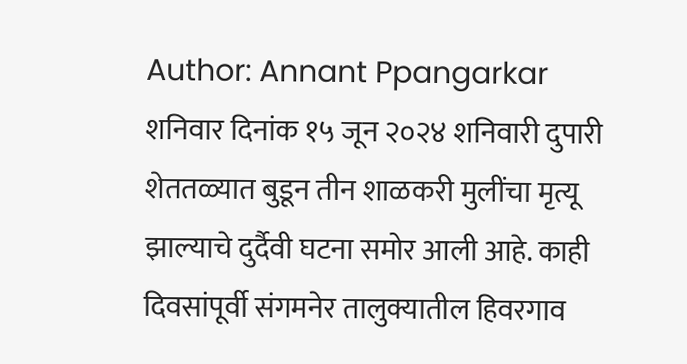Author: Annant Ppangarkar
शनिवार दिनांक १५ जून २०२४ शनिवारी दुपारी शेततळ्यात बुडून तीन शाळकरी मुलींचा मृत्यू झाल्याचे दुर्दैवी घटना समोर आली आहे. काही दिवसांपूर्वी संगमनेर तालुक्यातील हिवरगाव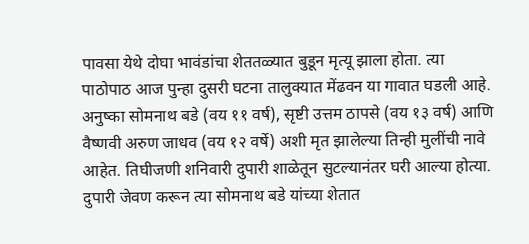पावसा येथे दोघा भावंडांचा शेततळ्यात बुडून मृत्यू झाला होता. त्या पाठोपाठ आज पुन्हा दुसरी घटना तालुक्यात मेंढवन या गावात घडली आहे. अनुष्का सोमनाथ बडे (वय ११ वर्ष), सृष्टी उत्तम ठापसे (वय १३ वर्ष) आणि वैष्णवी अरुण जाधव (वय १२ वर्षे) अशी मृत झालेल्या तिन्ही मुलींची नावे आहेत. तिघीजणी शनिवारी दुपारी शाळेतून सुटल्यानंतर घरी आल्या होत्या. दुपारी जेवण करून त्या सोमनाथ बडे यांच्या शेतात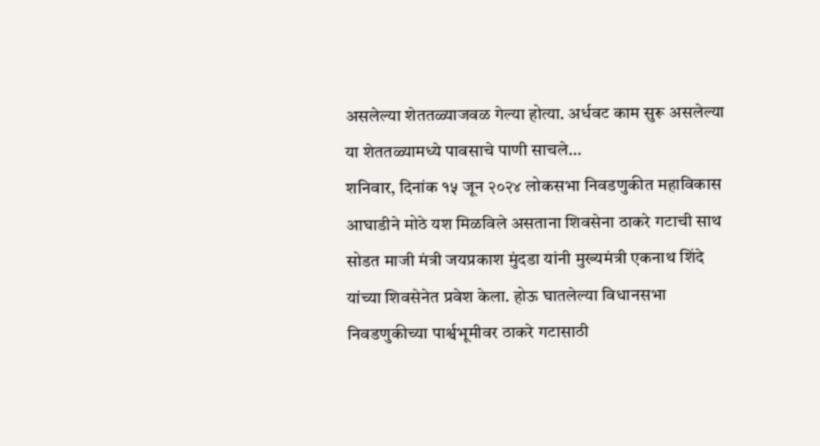असलेल्या शेततळ्याजवळ गेल्या होत्या. अर्धवट काम सुरू असलेल्या या शेततळ्यामध्ये पावसाचे पाणी साचले…
शनिवार, दिनांक १५ जून २०२४ लोकसभा निवडणुकीत महाविकास आघाडीने मोठे यश मिळविले असताना शिवसेना ठाकरे गटाची साथ सोडत माजी मंत्री जयप्रकाश मुंदडा यांनी मुख्यमंत्री एकनाथ शिंदे यांच्या शिवसेनेत प्रवेश केला. होऊ घातलेल्या विधानसभा निवडणुकीच्या पार्श्वभूमीवर ठाकरे गटासाठी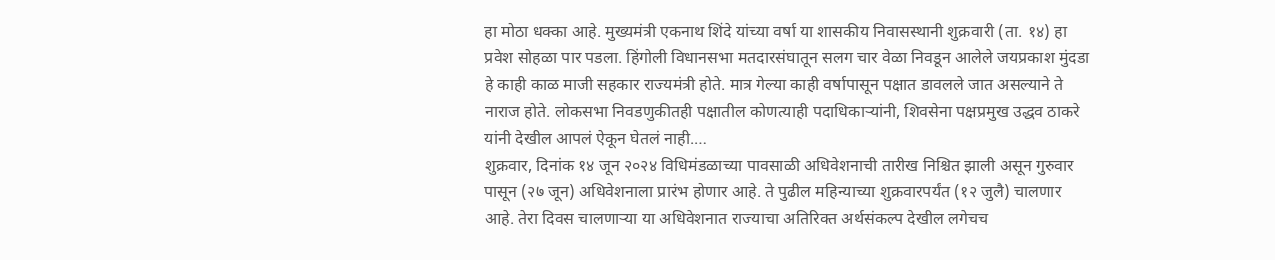हा मोठा धक्का आहे. मुख्यमंत्री एकनाथ शिंदे यांच्या वर्षा या शासकीय निवासस्थानी शुक्रवारी (ता. १४) हा प्रवेश सोहळा पार पडला. हिंगोली विधानसभा मतदारसंघातून सलग चार वेळा निवडून आलेले जयप्रकाश मुंदडा हे काही काळ माजी सहकार राज्यमंत्री होते. मात्र गेल्या काही वर्षापासून पक्षात डावलले जात असल्याने ते नाराज होते. लोकसभा निवडणुकीतही पक्षातील कोणत्याही पदाधिकाऱ्यांनी, शिवसेना पक्षप्रमुख उद्धव ठाकरे यांनी देखील आपलं ऐकून घेतलं नाही.…
शुक्रवार, दिनांक १४ जून २०२४ विधिमंडळाच्या पावसाळी अधिवेशनाची तारीख निश्चित झाली असून गुरुवार पासून (२७ जून) अधिवेशनाला प्रारंभ होणार आहे. ते पुढील महिन्याच्या शुक्रवारपर्यंत (१२ जुलै) चालणार आहे. तेरा दिवस चालणाऱ्या या अधिवेशनात राज्याचा अतिरिक्त अर्थसंकल्प देखील लगेचच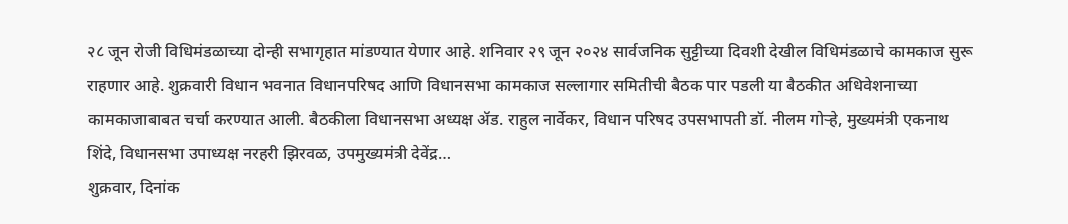२८ जून रोजी विधिमंडळाच्या दोन्ही सभागृहात मांडण्यात येणार आहे. शनिवार २९ जून २०२४ सार्वजनिक सुट्टीच्या दिवशी देखील विधिमंडळाचे कामकाज सुरू राहणार आहे. शुक्रवारी विधान भवनात विधानपरिषद आणि विधानसभा कामकाज सल्लागार समितीची बैठक पार पडली या बैठकीत अधिवेशनाच्या कामकाजाबाबत चर्चा करण्यात आली. बैठकीला विधानसभा अध्यक्ष ॲड. राहुल नार्वेकर, विधान परिषद उपसभापती डॉ. नीलम गोऱ्हे, मुख्यमंत्री एकनाथ शिंदे, विधानसभा उपाध्यक्ष नरहरी झिरवळ, उपमुख्यमंत्री देवेंद्र…
शुक्रवार, दिनांक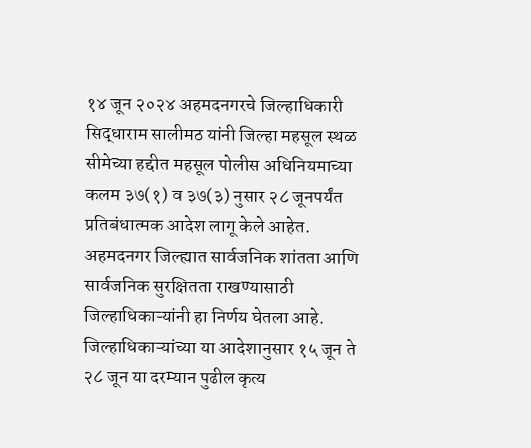१४ जून २०२४ अहमदनगरचे जिल्हाधिकारी सिद्धाराम सालीमठ यांनी जिल्हा महसूल स्थळ सीमेच्या हद्दीत महसूल पोलीस अधिनियमाच्या कलम ३७(१) व ३७(३) नुसार २८ जूनपर्यंत प्रतिबंधात्मक आदेश लागू केले आहेत. अहमदनगर जिल्ह्यात सार्वजनिक शांतता आणि सार्वजनिक सुरक्षितता राखण्यासाठी जिल्हाधिकाऱ्यांनी हा निर्णय घेतला आहे. जिल्हाधिकाऱ्यांच्या या आदेशानुसार १५ जून ते २८ जून या दरम्यान पुढील कृत्य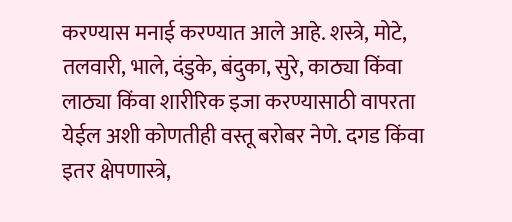करण्यास मनाई करण्यात आले आहे. शस्त्रे, मोटे, तलवारी, भाले, दंडुके, बंदुका, सुरे, काठ्या किंवा लाठ्या किंवा शारीरिक इजा करण्यासाठी वापरता येईल अशी कोणतीही वस्तू बरोबर नेणे. दगड किंवा इतर क्षेपणास्त्रे,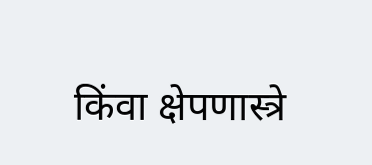किंवा क्षेपणास्त्रे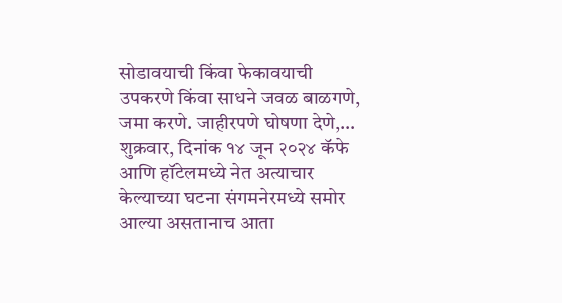सोडावयाची किंवा फेकावयाची उपकरणे किंवा साधने जवळ बाळगणे, जमा करणे. जाहीरपणे घोषणा देणे,…
शुक्रवार, दिनांक १४ जून २०२४ कॅफे आणि हॉटेलमध्ये नेत अत्याचार केल्याच्या घटना संगमनेरमध्ये समोर आल्या असतानाच आता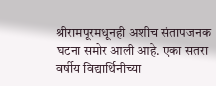श्रीरामपूरमधूनही अशीच संतापजनक घटना समोर आली आहे. एका सतरा वर्षीय विद्यार्थिनीच्या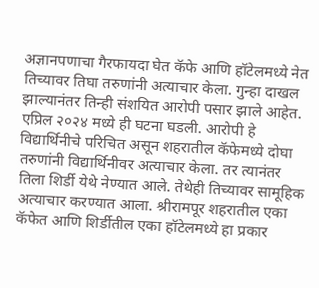अज्ञानपणाचा गैरफायदा घेत कॅफे आणि हॉटेलमध्ये नेत तिच्यावर तिघा तरुणांनी अत्याचार केला. गुन्हा दाखल झाल्यानंतर तिन्ही संशयित आरोपी पसार झाले आहेत. एप्रिल २०२४ मध्ये ही घटना घडली. आरोपी हे विद्यार्थिनीचे परिचित असून शहरातील कॅफेमध्ये दोघा तरुणांनी विद्यार्थिनीवर अत्याचार केला. तर त्यानंतर तिला शिर्डी येथे नेण्यात आले. तेथेही तिच्यावर सामूहिक अत्याचार करण्यात आला. श्रीरामपूर शहरातील एका कॅफेत आणि शिर्डीतील एका हॉटेलमध्ये हा प्रकार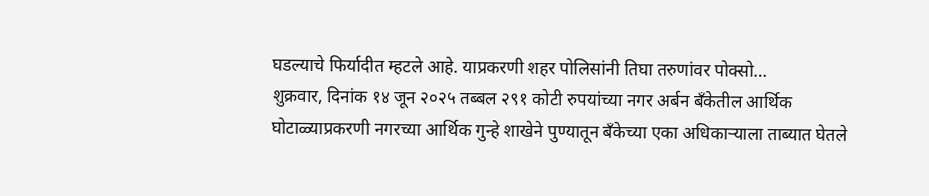घडल्याचे फिर्यादीत म्हटले आहे. याप्रकरणी शहर पोलिसांनी तिघा तरुणांवर पोक्सो…
शुक्रवार, दिनांक १४ जून २०२५ तब्बल २९१ कोटी रुपयांच्या नगर अर्बन बँकेतील आर्थिक घोटाळ्याप्रकरणी नगरच्या आर्थिक गुन्हे शाखेने पुण्यातून बँकेच्या एका अधिकाऱ्याला ताब्यात घेतले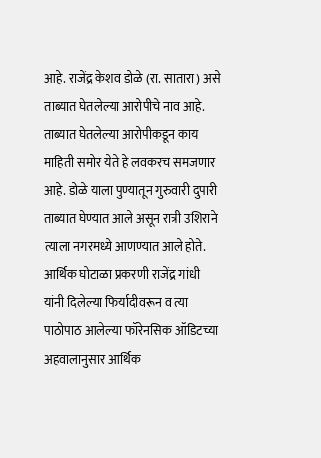आहे. राजेंद्र केशव डोळे (रा. सातारा) असे ताब्यात घेतलेल्या आरोपीचे नाव आहे. ताब्यात घेतलेल्या आरोपीकडून काय माहिती समोर येते हे लवकरच समजणार आहे. डोळे याला पुण्यातून गुरुवारी दुपारी ताब्यात घेण्यात आले असून रात्री उशिराने त्याला नगरमध्ये आणण्यात आले होते. आर्थिक घोटाळा प्रकरणी राजेंद्र गांधी यांनी दिलेल्या फिर्यादीवरून व त्या पाठोपाठ आलेल्या फॉरेनसिक ऑडिटच्या अहवालानुसार आर्थिक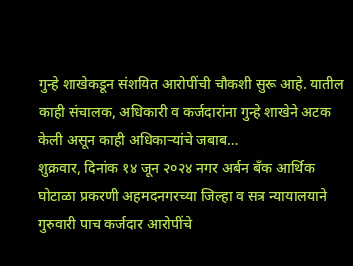गुन्हे शाखेकडून संशयित आरोपींची चौकशी सुरू आहे. यातील काही संचालक, अधिकारी व कर्जदारांना गुन्हे शाखेने अटक केली असून काही अधिकाऱ्यांचे जबाब…
शुक्रवार, दिनांक १४ जून २०२४ नगर अर्बन बँक आर्थिक घोटाळा प्रकरणी अहमदनगरच्या जिल्हा व सत्र न्यायालयाने गुरुवारी पाच कर्जदार आरोपींचे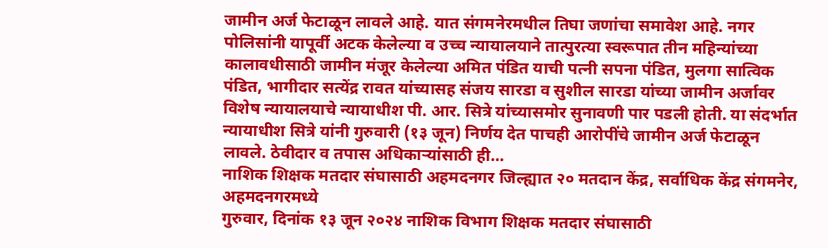जामीन अर्ज फेटाळून लावले आहे. यात संगमनेरमधील तिघा जणांचा समावेश आहे. नगर पोलिसांनी यापूर्वी अटक केलेल्या व उच्च न्यायालयाने तात्पुरत्या स्वरूपात तीन महिन्यांच्या कालावधीसाठी जामीन मंजूर केलेल्या अमित पंडित याची पत्नी सपना पंडित, मुलगा सात्विक पंडित, भागीदार सत्येंद्र रावत यांच्यासह संजय सारडा व सुशील सारडा यांच्या जामीन अर्जावर विशेष न्यायालयाचे न्यायाधीश पी. आर. सित्रे यांच्यासमोर सुनावणी पार पडली होती. या संदर्भात न्यायाधीश सित्रे यांनी गुरुवारी (१३ जून) निर्णय देत पाचही आरोपींचे जामीन अर्ज फेटाळून लावले. ठेवीदार व तपास अधिकाऱ्यांसाठी ही…
नाशिक शिक्षक मतदार संघासाठी अहमदनगर जिल्ह्यात २० मतदान केंद्र, सर्वाधिक केंद्र संगमनेर, अहमदनगरमध्ये
गुरुवार, दिनांक १३ जून २०२४ नाशिक विभाग शिक्षक मतदार संघासाठी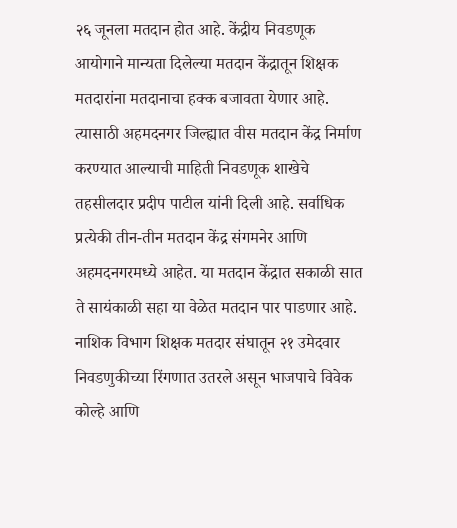२६ जूनला मतदान होत आहे. केंद्रीय निवडणूक आयोगाने मान्यता दिलेल्या मतदान केंद्रातून शिक्षक मतदारांना मतदानाचा हक्क बजावता येणार आहे. त्यासाठी अहमदनगर जिल्ह्यात वीस मतदान केंद्र निर्माण करण्यात आल्याची माहिती निवडणूक शाखेचे तहसीलदार प्रदीप पाटील यांनी दिली आहे. सर्वाधिक प्रत्येकी तीन-तीन मतदान केंद्र संगमनेर आणि अहमदनगरमध्ये आहेत. या मतदान केंद्रात सकाळी सात ते सायंकाळी सहा या वेळेत मतदान पार पाडणार आहे. नाशिक विभाग शिक्षक मतदार संघातून २१ उमेदवार निवडणुकीच्या रिंगणात उतरले असून भाजपाचे विवेक कोल्हे आणि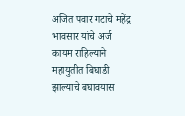अजित पवार गटाचे महेंद्र भावसार यांचे अर्ज कायम राहिल्याने महायुतीत बिघाडी झाल्याचे बघावयास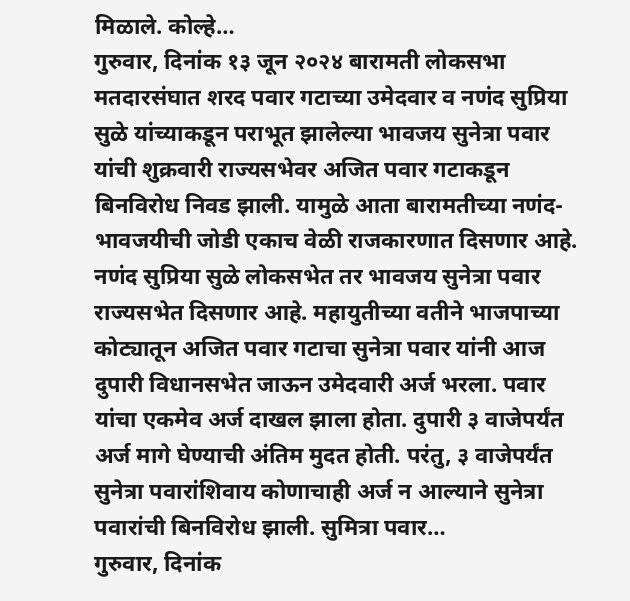मिळाले. कोल्हे…
गुरुवार, दिनांक १३ जून २०२४ बारामती लोकसभा मतदारसंघात शरद पवार गटाच्या उमेदवार व नणंद सुप्रिया सुळे यांच्याकडून पराभूत झालेल्या भावजय सुनेत्रा पवार यांची शुक्रवारी राज्यसभेवर अजित पवार गटाकडून बिनविरोध निवड झाली. यामुळे आता बारामतीच्या नणंद-भावजयीची जोडी एकाच वेळी राजकारणात दिसणार आहे. नणंद सुप्रिया सुळे लोकसभेत तर भावजय सुनेत्रा पवार राज्यसभेत दिसणार आहे. महायुतीच्या वतीने भाजपाच्या कोट्यातून अजित पवार गटाचा सुनेत्रा पवार यांनी आज दुपारी विधानसभेत जाऊन उमेदवारी अर्ज भरला. पवार यांचा एकमेव अर्ज दाखल झाला होता. दुपारी ३ वाजेपर्यंत अर्ज मागे घेण्याची अंतिम मुदत होती. परंतु, ३ वाजेपर्यंत सुनेत्रा पवारांशिवाय कोणाचाही अर्ज न आल्याने सुनेत्रा पवारांची बिनविरोध झाली. सुमित्रा पवार…
गुरुवार, दिनांक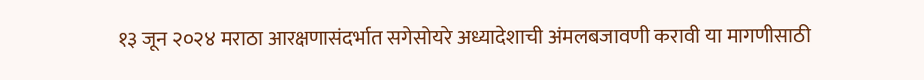१३ जून २०२४ मराठा आरक्षणासंदर्भात सगेसोयरे अध्यादेशाची अंमलबजावणी करावी या मागणीसाठी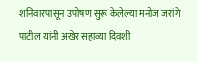शनिवारपासून उपोषण सुरू केलेल्या मनोज जरांगे पाटील यांनी अखेर सहाव्या दिवशी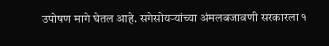उपोषण मागे घेतल आहे. सगेसोयऱ्यांच्या अंमलबजावणी सरकारला १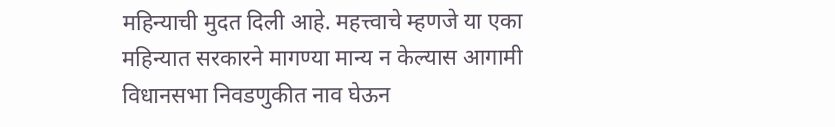महिन्याची मुदत दिली आहे. महत्त्वाचे म्हणजे या एका महिन्यात सरकारने मागण्या मान्य न केल्यास आगामी विधानसभा निवडणुकीत नाव घेऊन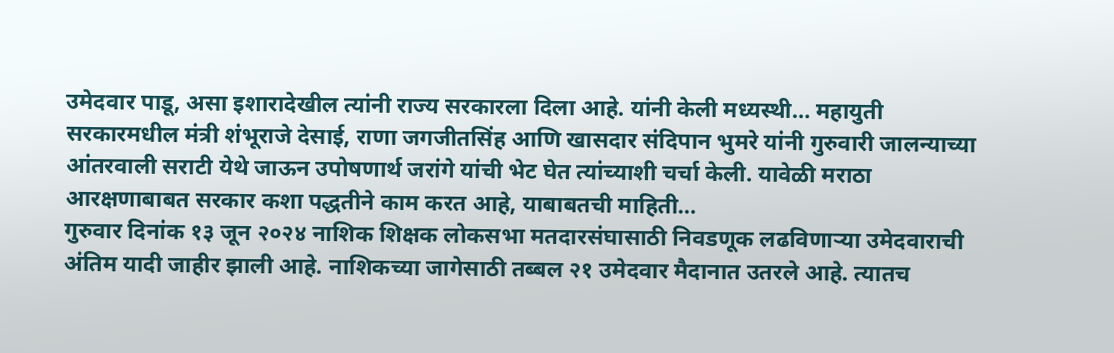उमेदवार पाडू, असा इशारादेखील त्यांनी राज्य सरकारला दिला आहे. यांनी केली मध्यस्थी… महायुती सरकारमधील मंत्री शंभूराजे देसाई, राणा जगजीतसिंह आणि खासदार संदिपान भुमरे यांनी गुरुवारी जालन्याच्या आंतरवाली सराटी येथे जाऊन उपोषणार्थ जरांगे यांची भेट घेत त्यांच्याशी चर्चा केली. यावेळी मराठा आरक्षणाबाबत सरकार कशा पद्धतीने काम करत आहे, याबाबतची माहिती…
गुरुवार दिनांक १३ जून २०२४ नाशिक शिक्षक लोकसभा मतदारसंघासाठी निवडणूक लढविणाऱ्या उमेदवाराची अंतिम यादी जाहीर झाली आहे. नाशिकच्या जागेसाठी तब्बल २१ उमेदवार मैदानात उतरले आहे. त्यातच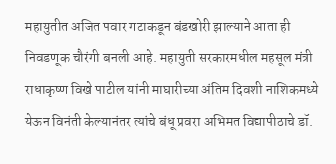महायुतीत अजित पवार गटाकडून बंडखोरी झाल्याने आता ही निवडणूक चौरंगी बनली आहे. महायुती सरकारमधील महसूल मंत्री राधाकृष्ण विखे पाटील यांनी माघारीच्या अंतिम दिवशी नाशिकमध्ये येऊन विनंती केल्यानंतर त्यांचे बंधू प्रवरा अभिमत विद्यापीठाचे डॉ.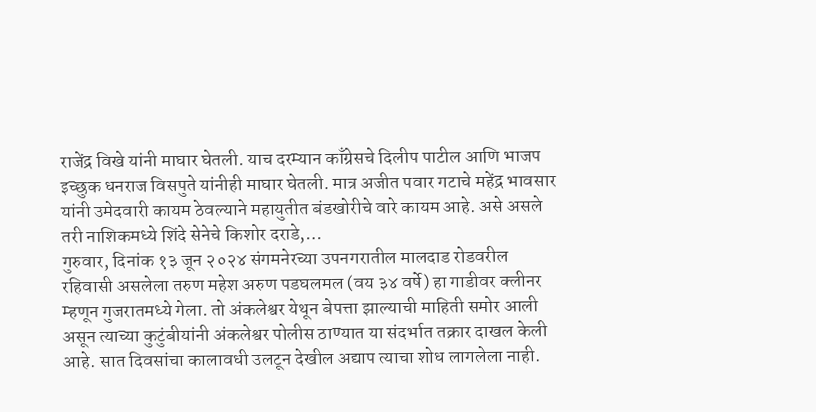राजेंद्र विखे यांनी माघार घेतली. याच दरम्यान काँग्रेसचे दिलीप पाटील आणि भाजप इच्छुक धनराज विसपुते यांनीही माघार घेतली. मात्र अजीत पवार गटाचे महेंद्र भावसार यांनी उमेदवारी कायम ठेवल्याने महायुतीत बंडखोरीचे वारे कायम आहे. असे असले तरी नाशिकमध्ये शिंदे सेनेचे किशोर दराडे,…
गुरुवार, दिनांक १३ जून २०२४ संगमनेरच्या उपनगरातील मालदाड रोडवरील रहिवासी असलेला तरुण महेश अरुण पडघलमल (वय ३४ वर्षे) हा गाडीवर क्लीनर म्हणून गुजरातमध्ये गेला. तो अंकलेश्वर येथून बेपत्ता झाल्याची माहिती समोर आली असून त्याच्या कुटुंबीयांनी अंकलेश्वर पोलीस ठाण्यात या संदर्भात तक्रार दाखल केली आहे. सात दिवसांचा कालावधी उलटून देखील अद्याप त्याचा शोध लागलेला नाही.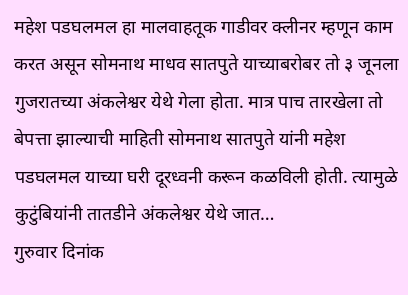महेश पडघलमल हा मालवाहतूक गाडीवर क्लीनर म्हणून काम करत असून सोमनाथ माधव सातपुते याच्याबरोबर तो ३ जूनला गुजरातच्या अंकलेश्वर येथे गेला होता. मात्र पाच तारखेला तो बेपत्ता झाल्याची माहिती सोमनाथ सातपुते यांनी महेश पडघलमल याच्या घरी दूरध्वनी करून कळविली होती. त्यामुळे कुटुंबियांनी तातडीने अंकलेश्वर येथे जात…
गुरुवार दिनांक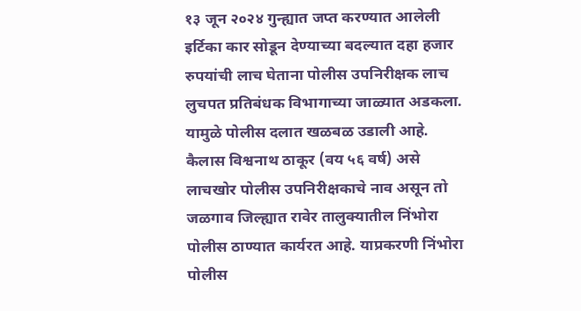१३ जून २०२४ गुन्ह्यात जप्त करण्यात आलेली इर्टिका कार सोडून देण्याच्या बदल्यात दहा हजार रुपयांची लाच घेताना पोलीस उपनिरीक्षक लाच लुचपत प्रतिबंधक विभागाच्या जाळ्यात अडकला. यामुळे पोलीस दलात खळबळ उडाली आहे. कैलास विश्वनाथ ठाकूर (वय ५६ वर्ष) असे लाचखोर पोलीस उपनिरीक्षकाचे नाव असून तो जळगाव जिल्ह्यात रावेर तालुक्यातील निंभोरा पोलीस ठाण्यात कार्यरत आहे. याप्रकरणी निंभोरा पोलीस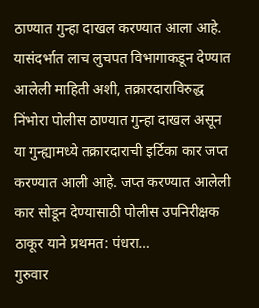ठाण्यात गुन्हा दाखल करण्यात आला आहे. यासंदर्भात लाच लुचपत विभागाकडून देण्यात आलेली माहिती अशी, तक्रारदाराविरुद्ध निंभोरा पोलीस ठाण्यात गुन्हा दाखल असून या गुन्ह्यामध्ये तक्रारदाराची इर्टिका कार जप्त करण्यात आली आहे. जप्त करण्यात आलेली कार सोडून देण्यासाठी पोलीस उपनिरीक्षक ठाकूर याने प्रथमत: पंधरा…
गुरुवार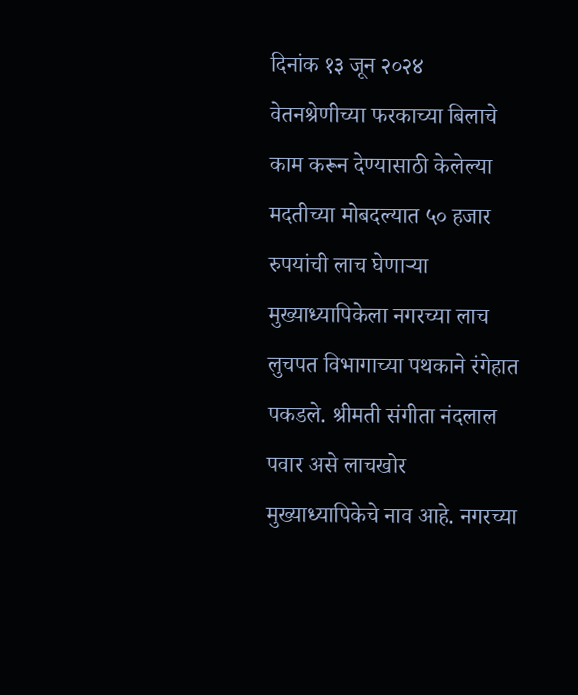दिनांक १३ जून २०२४ वेतनश्रेणीच्या फरकाच्या बिलाचे काम करून देण्यासाठी केलेल्या मदतीच्या मोबदल्यात ५० हजार रुपयांची लाच घेणाऱ्या मुख्याध्यापिकेला नगरच्या लाच लुचपत विभागाच्या पथकाने रंगेहात पकडले. श्रीमती संगीता नंदलाल पवार असे लाचखोर मुख्याध्यापिकेचे नाव आहे. नगरच्या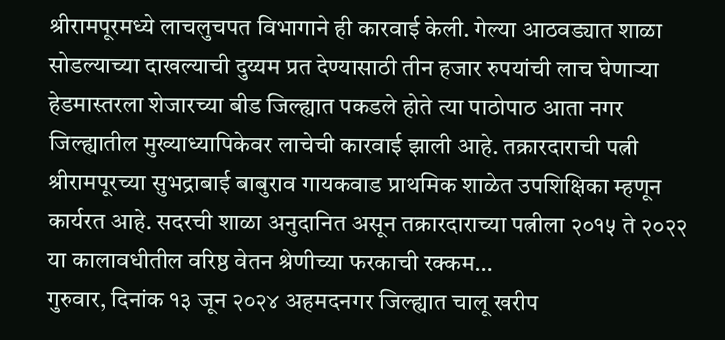श्रीरामपूरमध्ये लाचलुचपत विभागाने ही कारवाई केली. गेल्या आठवड्यात शाळा सोडल्याच्या दाखल्याची दुय्यम प्रत देण्यासाठी तीन हजार रुपयांची लाच घेणाऱ्या हेडमास्तरला शेजारच्या बीड जिल्ह्यात पकडले होते त्या पाठोपाठ आता नगर जिल्ह्यातील मुख्याध्यापिकेवर लाचेची कारवाई झाली आहे. तक्रारदाराची पत्नी श्रीरामपूरच्या सुभद्राबाई बाबुराव गायकवाड प्राथमिक शाळेत उपशिक्षिका म्हणून कार्यरत आहे. सदरची शाळा अनुदानित असून तक्रारदाराच्या पत्नीला २०१५ ते २०२२ या कालावधीतील वरिष्ठ वेतन श्रेणीच्या फरकाची रक्कम…
गुरुवार, दिनांक १३ जून २०२४ अहमदनगर जिल्ह्यात चालू खरीप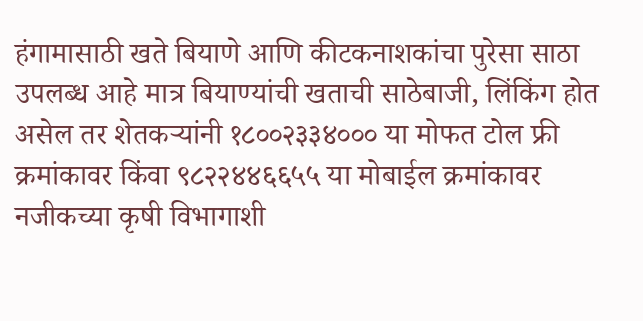हंगामासाठी खते बियाणे आणि कीटकनाशकांचा पुरेसा साठा उपलब्ध आहे मात्र बियाण्यांची खताची साठेबाजी, लिंकिंग होत असेल तर शेतकऱ्यांनी १८००२३३४००० या मोफत टोल फ्री क्रमांकावर किंवा ९८२२४४६६५५ या मोबाईल क्रमांकावर नजीकच्या कृषी विभागाशी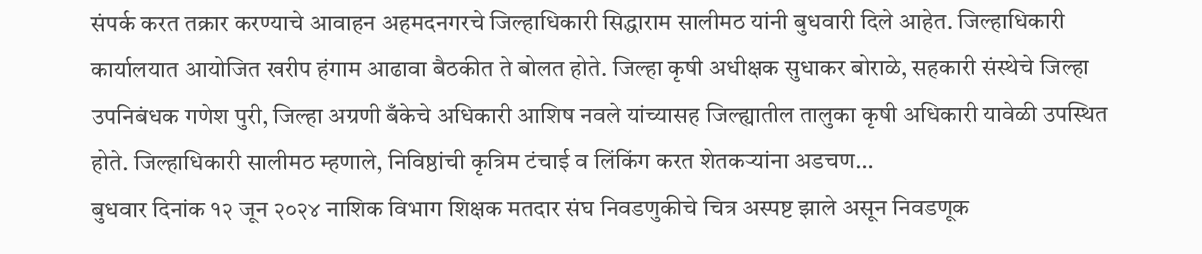संपर्क करत तक्रार करण्याचे आवाहन अहमदनगरचे जिल्हाधिकारी सिद्धाराम सालीमठ यांनी बुधवारी दिले आहेत. जिल्हाधिकारी कार्यालयात आयोजित खरीप हंगाम आढावा बैठकीत ते बोलत होते. जिल्हा कृषी अधीक्षक सुधाकर बोराळे, सहकारी संस्थेचे जिल्हा उपनिबंधक गणेश पुरी, जिल्हा अग्रणी बँकेचे अधिकारी आशिष नवले यांच्यासह जिल्ह्यातील तालुका कृषी अधिकारी यावेळी उपस्थित होते. जिल्हाधिकारी सालीमठ म्हणाले, निविष्ठांची कृत्रिम टंचाई व लिंकिंग करत शेतकऱ्यांना अडचण…
बुधवार दिनांक १२ जून २०२४ नाशिक विभाग शिक्षक मतदार संघ निवडणुकीचे चित्र अस्पष्ट झाले असून निवडणूक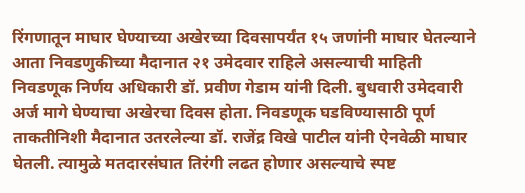रिंगणातून माघार घेण्याच्या अखेरच्या दिवसापर्यंत १५ जणांनी माघार घेतल्याने आता निवडणुकीच्या मैदानात २१ उमेदवार राहिले असल्याची माहिती निवडणूक निर्णय अधिकारी डॉ. प्रवीण गेडाम यांनी दिली. बुधवारी उमेदवारी अर्ज मागे घेण्याचा अखेरचा दिवस होता. निवडणूक घडविण्यासाठी पूर्ण ताकतीनिशी मैदानात उतरलेल्या डॉ. राजेंद्र विखे पाटील यांनी ऐनवेळी माघार घेतली. त्यामुळे मतदारसंघात तिरंगी लढत होणार असल्याचे स्पष्ट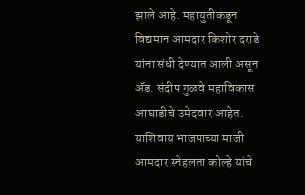झाले आहे. महायुतीकडून विद्यमान आमदार किशोर दराडे यांना संधी देण्यात आली असून ॲड. संदीप गुळवे महाविकास आघाडीचे उमेदवार आहेत. याशिवाय भाजपाच्या माजी आमदार स्नेहलता कोल्हे यांचे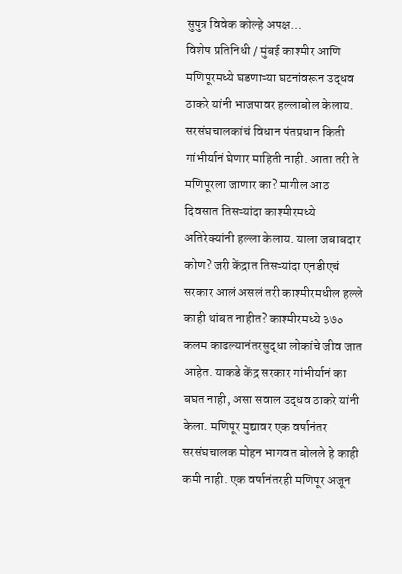सुपुत्र विवेक कोल्हे अपक्ष…
विशेष प्रतिनिधी / मुंबई काश्मीर आणि मणिपूरमध्ये घडणाऱ्या घटनांवरून उद्धव ठाकरे यांनी भाजपावर हल्लाबोल केलाय. सरसंघचालकांचं विधान पंतप्रधान किती गांभीर्यानं घेणार माहिती नाही. आता तरी ते मणिपूरला जाणार का? मागील आठ दिवसात तिसऱ्यांदा काश्मीरमध्ये अतिरेक्यांनी हल्ला केलाय. याला जबाबदार कोण? जरी केंद्रात तिसऱ्यांदा एनडीएचं सरकार आलं असलं तरी काश्मीरमधील हल्ले काही थांबत नाहीत? काश्मीरमध्ये ३७० कलम काढल्यानंतरसुद्धा लोकांचे जीव जात आहेत. याकडे केंद्र सरकार गांभीर्यानं का बघत नाही, असा सवाल उद्धव ठाकरे यांनी केला. मणिपूर मुद्यावर एक वर्षानंतर सरसंघचालक मोहन भागवत बोलले हे काही कमी नाही. एक वर्षानंतरही मणिपूर अजून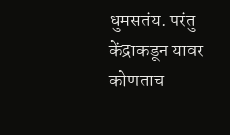धुमसतंय. परंतु केंद्राकडून यावर कोणताच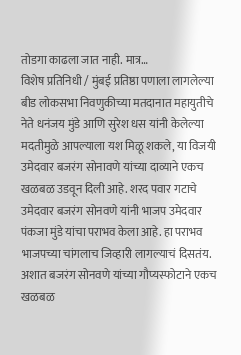तोडगा काढला जात नाही. मात्र…
विशेष प्रतिनिधी / मुंबई प्रतिष्ठा पणाला लागलेल्या बीड लोकसभा निवणुकीच्या मतदानात महायुतीचे नेते धनंजय मुंडे आणि सुरेश धस यांनी केलेल्या मदतीमुळे आपल्याला यश मिळू शकले, या विजयी उमेदवार बजरंग सोनावणे यांच्या दाव्याने एकच खळबळ उडवून दिली आहे. शरद पवार गटाचे उमेदवार बजरंग सोनवणे यांनी भाजप उमेदवार पंकजा मुंडे यांचा पराभव केला आहे. हा पराभव भाजपच्या चांगलाच जिव्हारी लागल्याचं दिसतंय. अशात बजरंग सोनवणे यांच्या गौप्यस्फोटाने एकच खळबळ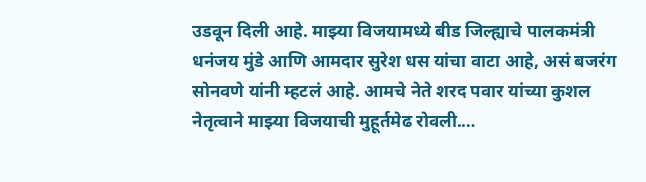उडवून दिली आहे. माझ्या विजयामध्ये बीड जिल्ह्याचे पालकमंत्री धनंजय मुंडे आणि आमदार सुरेश धस यांचा वाटा आहे, असं बजरंग सोनवणे यांनी म्हटलं आहे. आमचे नेते शरद पवार यांच्या कुशल नेतृत्वाने माझ्या विजयाची मुहूर्तमेढ रोवली.…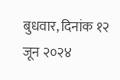बुधवार, दिनांक १२ जून २०२४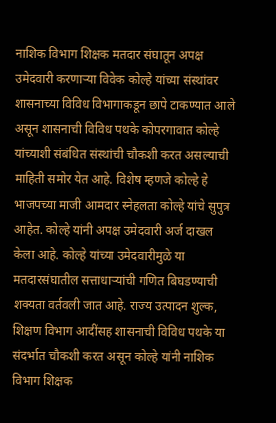नाशिक विभाग शिक्षक मतदार संघातून अपक्ष उमेदवारी करणाऱ्या विवेक कोल्हे यांच्या संस्थांवर शासनाच्या विविध विभागाकडून छापे टाकण्यात आले असून शासनाची विविध पथके कोपरगावात कोल्हे यांच्याशी संबंधित संस्थांची चौकशी करत असल्याची माहिती समोर येत आहे. विशेष म्हणजे कोल्हे हे भाजपच्या माजी आमदार स्नेहलता कोल्हे यांचे सुपुत्र आहेत. कोल्हे यांनी अपक्ष उमेदवारी अर्ज दाखल केला आहे. कोल्हे यांच्या उमेदवारीमुळे या मतदारसंघातील सत्ताधाऱ्यांची गणित बिघडण्याची शक्यता वर्तवली जात आहे. राज्य उत्पादन शुल्क, शिक्षण विभाग आदींसह शासनाची विविध पथके या संदर्भात चौकशी करत असून कोल्हे यांनी नाशिक विभाग शिक्षक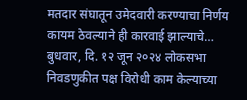मतदार संघातून उमेदवारी करण्याचा निर्णय कायम ठेवल्याने ही कारवाई झाल्याचे…
बुधवार, दि. १२ जून २०२४ लोकसभा निवडणुकीत पक्ष विरोधी काम केल्याच्या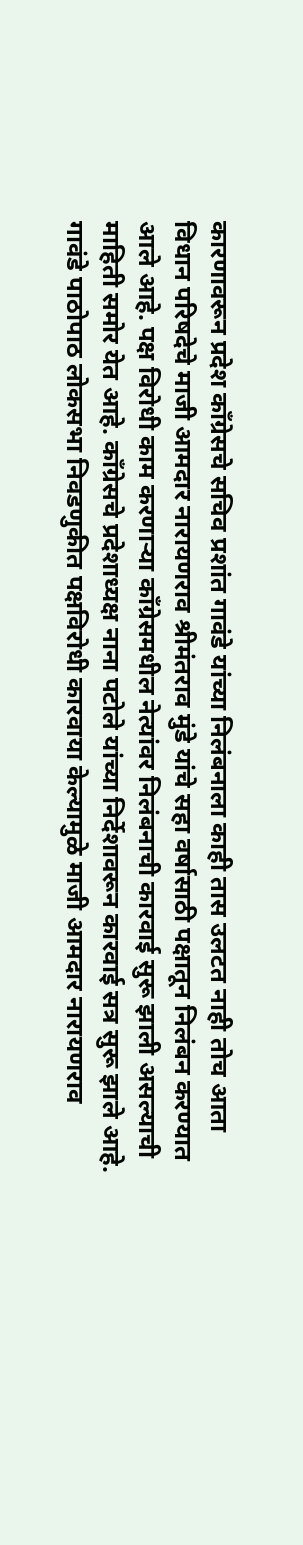कारणावरून प्रदेश काँग्रेसचे सचिव प्रशांत गावंडे यांच्या निलंबनाला काही तास उलटत नाही तोच आता विधान परिषदेचे माजी आमदार नारायणराव श्रीमंतराव मुंडे यांचे सहा वर्षासाठी पक्षातून निलंबन करण्यात आले आहे. पक्ष विरोधी काम करणाऱ्या काँग्रेसमधील नेत्यांवर निलंबनाची कारवाई सुरू झाली असल्याची माहिती समोर येत आहे. काँग्रेसचे प्रदेशाध्यक्ष नाना पटोले यांच्या निर्देशावरून कारवाई सत्र सुरू झाले आहे. गावंडे पाठोपाठ लोकसभा निवडणुकीत पक्षविरोधी कारवाया केल्यामुळे माजी आमदार नारायणराव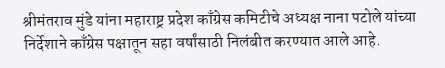श्रीमंतराव मुंडे यांना महाराष्ट्र प्रदेश काँग्रेस कमिटीचे अध्यक्ष नाना पटोले यांच्या निर्देशाने काँग्रेस पक्षातून सहा वर्षांसाठी निलंबीत करण्यात आले आहे.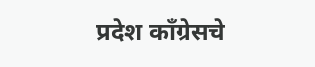प्रदेश काँग्रेसचे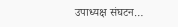उपाध्यक्ष संघटन…